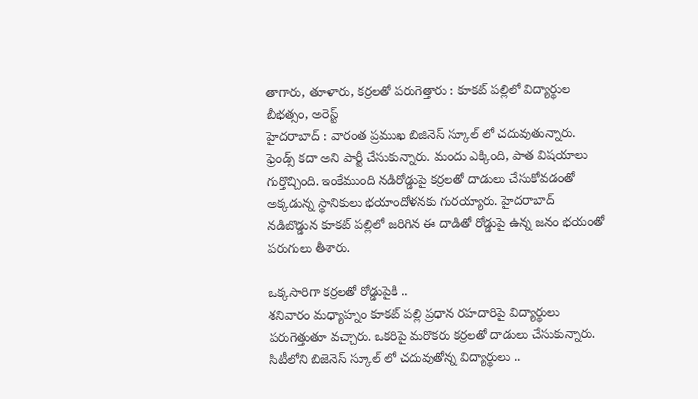తాగారు, తూళారు, కర్రలతో పరుగెత్తారు : కూకట్ పల్లిలో విద్యార్థుల బీభత్సం, అరెస్ట్
హైదరాబాద్ : వారంత ప్రముఖ బిజినెస్ స్కూల్ లో చదువుతున్నారు. ఫ్రెండ్స్ కదా అని పార్టీ చేసుకున్నారు. మందు ఎక్కింది, పాత విషయాలు గుర్తొచ్చింది. ఇంకేముంది నడిరోడ్డుపై కర్రలతో దాడులు చేసుకోవడంతో అక్కడున్న స్థానికులు భయాందోళనకు గురయ్యారు. హైదరాబాద్ నడిబొడ్డున కూకట్ పల్లిలో జరిగిన ఈ దాడితో రోడ్డుపై ఉన్న జనం భయంతో పరుగులు తీశారు.

ఒక్కసారిగా కర్రలతో రోడ్డుపైకి ..
శనివారం మధ్యాహ్నం కూకట్ పల్లి ప్రధాన రహదారిపై విద్యార్థులు పరుగెత్తుతూ వచ్చారు. ఒకరిపై మరొకరు కర్రలతో దాడులు చేసుకున్నారు. సిటీలోని బిజెనెస్ స్కూల్ లో చదువుతోన్న విద్యార్థులు ..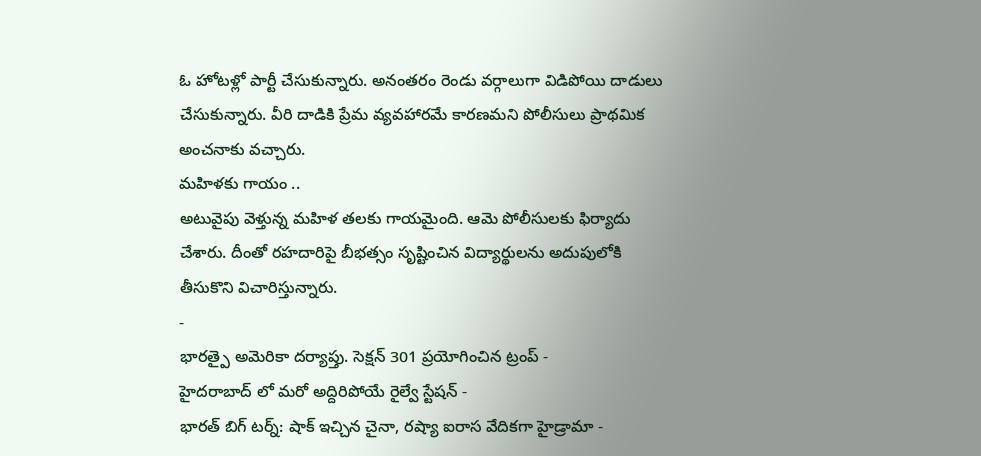ఓ హోటళ్లో పార్టీ చేసుకున్నారు. అనంతరం రెండు వర్గాలుగా విడిపోయి దాడులు చేసుకున్నారు. వీరి దాడికి ప్రేమ వ్యవహారమే కారణమని పోలీసులు ప్రాథమిక అంచనాకు వచ్చారు.
మహిళకు గాయం ..
అటువైపు వెళ్తున్న మహిళ తలకు గాయమైంది. ఆమె పోలీసులకు ఫిర్యాదు చేశారు. దీంతో రహదారిపై బీభత్సం సృష్టించిన విద్యార్థులను అదుపులోకి తీసుకొని విచారిస్తున్నారు.
-
భారత్పై అమెరికా దర్యాప్తు. సెక్షన్ 301 ప్రయోగించిన ట్రంప్ -
హైదరాబాద్ లో మరో అద్దిరిపోయే రైల్వే స్టేషన్ -
భారత్ బిగ్ టర్న్: షాక్ ఇచ్చిన చైనా, రష్యా ఐరాస వేదికగా హైడ్రామా -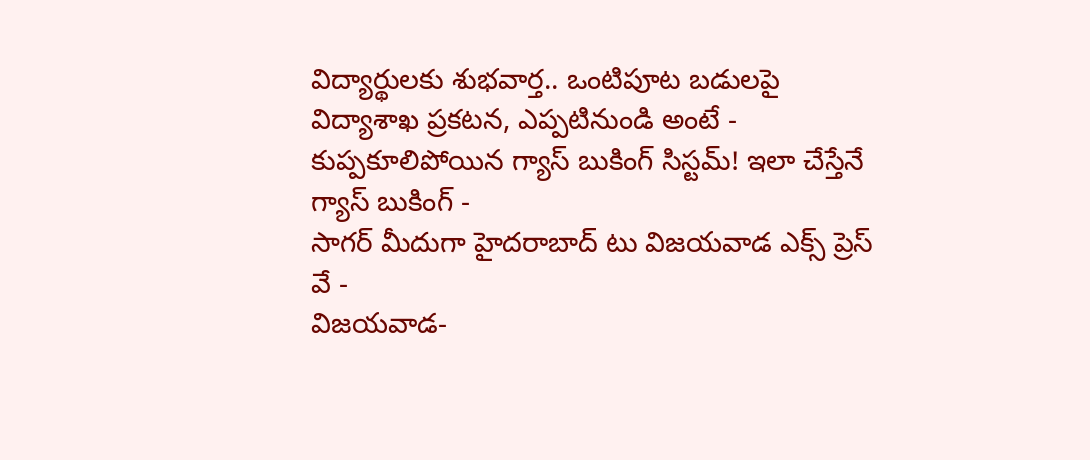విద్యార్థులకు శుభవార్త.. ఒంటిపూట బడులపై విద్యాశాఖ ప్రకటన, ఎప్పటినుండి అంటే -
కుప్పకూలిపోయిన గ్యాస్ బుకింగ్ సిస్టమ్! ఇలా చేస్తేనే గ్యాస్ బుకింగ్ -
సాగర్ మీదుగా హైదరాబాద్ టు విజయవాడ ఎక్స్ ప్రెస్ వే -
విజయవాడ-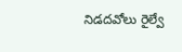నిడదవోలు రైల్వే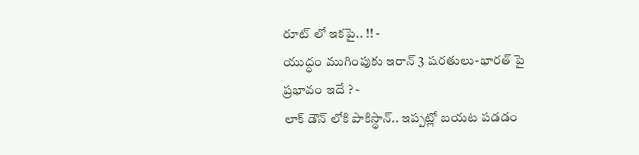రూట్ లో ఇకపై.. !! -
యుద్ధం ముగింపుకు ఇరాన్ 3 షరతులు-భారత్ పై ప్రభావం ఇదే ? -
లాక్ డౌన్ లోకి పాకిస్థాన్.. ఇప్పట్లో బయట పడడం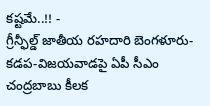కష్టమే..!! -
గ్రీన్ఫీల్డ్ జాతీయ రహదారి బెంగళూరు-కడప-విజయవాడపై ఏపీ సీఎం చంద్రబాబు కీలక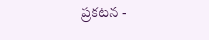ప్రకటన -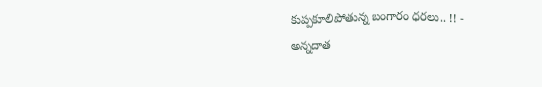కుప్పకూలిపోతున్న బంగారం ధరలు.. !! -
అన్నదాత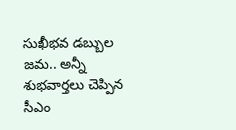సుఖీభవ డబ్బుల జమ.. అన్నీ శుభవార్తలు చెప్పిన సీఎం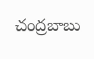చంద్రబాబు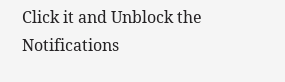Click it and Unblock the Notifications